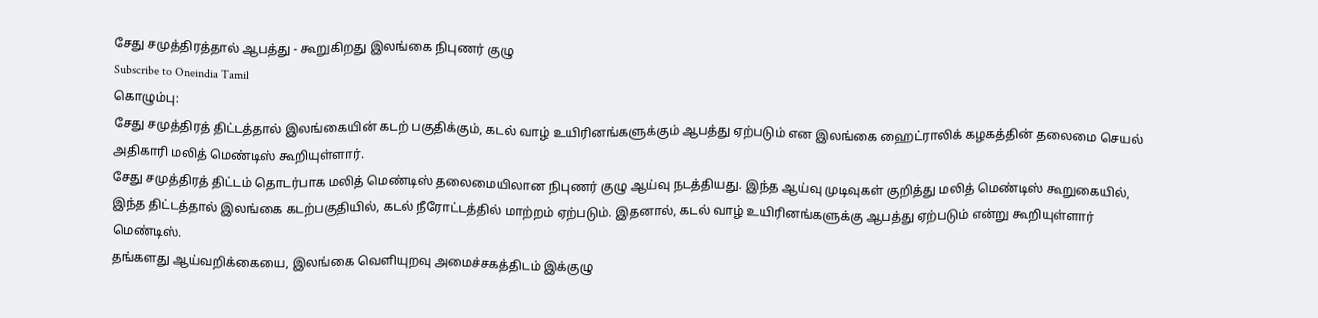சேது சமுத்திரத்தால் ஆபத்து - கூறுகிறது இலங்கை நிபுணர் குழு
Subscribe to Oneindia Tamil
கொழும்பு:
சேது சமுத்திரத் திட்டத்தால் இலங்கையின் கடற் பகுதிக்கும், கடல் வாழ் உயிரினங்களுக்கும் ஆபத்து ஏற்படும் என இலங்கை ஹைட்ராலிக் கழகத்தின் தலைமை செயல் அதிகாரி மலித் மெண்டிஸ் கூறியுள்ளார்.
சேது சமுத்திரத் திட்டம் தொடர்பாக மலித் மெண்டிஸ் தலைமையிலான நிபுணர் குழு ஆய்வு நடத்தியது. இந்த ஆய்வு முடிவுகள் குறித்து மலித் மெண்டிஸ் கூறுகையில், இந்த திட்டத்தால் இலங்கை கடற்பகுதியில், கடல் நீரோட்டத்தில் மாற்றம் ஏற்படும். இதனால், கடல் வாழ் உயிரினங்களுக்கு ஆபத்து ஏற்படும் என்று கூறியுள்ளார் மெண்டிஸ்.
தங்களது ஆய்வறிக்கையை, இலங்கை வெளியுறவு அமைச்சகத்திடம் இக்குழு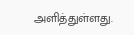அளித்துள்ளது.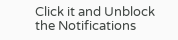Click it and Unblock the Notifications